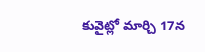కువైట్లో మార్చి 17న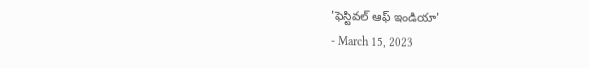'ఫెస్టివల్ ఆఫ్ ఇండియా'
- March 15, 2023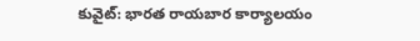కువైట్: భారత రాయబార కార్యాలయం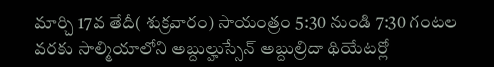మార్చి 17వ తేదీ( శుక్రవారం) సాయంత్రం 5:30 నుండి 7:30 గంటల వరకు సాల్మియాలోని అబ్దుల్హుస్సేన్ అబ్దుల్రిదా థియేటర్లో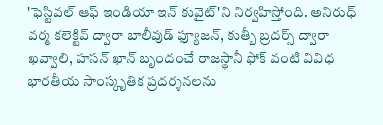'ఫెస్టివల్ ఆఫ్ ఇండియా ఇన్ కువైట్'ని నిర్వహిస్తోంది. అనిరుధ్ వర్మ కలెక్టివ్ ద్వారా బాలీవుడ్ ఫ్యూజన్, కుత్బీ బ్రదర్స్ ద్వారా ఖవ్వాలి, హసన్ ఖాన్ బృందంచే రాజస్థానీ ఫోక్ వంటి వివిధ భారతీయ సాంస్కృతిక ప్రదర్శనలను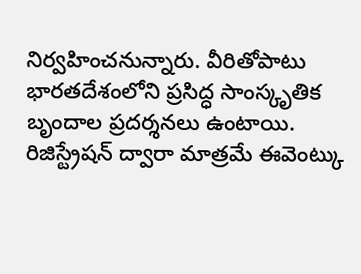నిర్వహించనున్నారు. వీరితోపాటు భారతదేశంలోని ప్రసిద్ధ సాంస్కృతిక బృందాల ప్రదర్శనలు ఉంటాయి. రిజిస్ట్రేషన్ ద్వారా మాత్రమే ఈవెంట్కు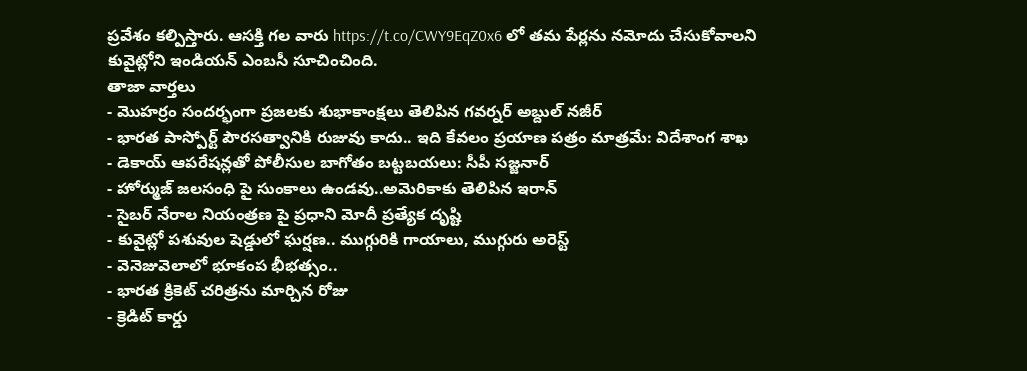ప్రవేశం కల్పిస్తారు. ఆసక్తి గల వారు https://t.co/CWY9EqZ0x6 లో తమ పేర్లను నమోదు చేసుకోవాలని కువైట్లోని ఇండియన్ ఎంబసీ సూచించింది.
తాజా వార్తలు
- మొహర్రం సందర్భంగా ప్రజలకు శుభాకాంక్షలు తెలిపిన గవర్నర్ అబ్దుల్ నజీర్
- భారత పాస్పోర్ట్ పౌరసత్వానికి రుజువు కాదు.. ఇది కేవలం ప్రయాణ పత్రం మాత్రమే: విదేశాంగ శాఖ
- డెకాయ్ ఆపరేషన్లతో పోలీసుల బాగోతం బట్టబయలు: సీపీ సజ్జనార్
- హోర్ముజ్ జలసంధి పై సుంకాలు ఉండవు..అమెరికాకు తెలిపిన ఇరాన్
- సైబర్ నేరాల నియంత్రణ పై ప్రధాని మోదీ ప్రత్యేక దృష్టి
- కువైట్లో పశువుల షెడ్డులో ఘర్షణ.. ముగ్గురికి గాయాలు, ముగ్గురు అరెస్ట్
- వెనెజువెలాలో భూకంప భీభత్సం..
- భారత క్రికెట్ చరిత్రను మార్చిన రోజు
- క్రెడిట్ కార్డు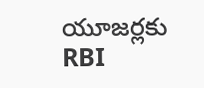యూజర్లకు RBI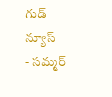గుడ్ న్యూస్
- సమ్మర్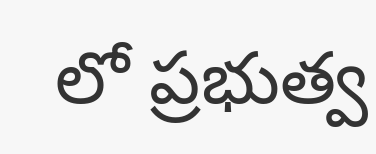లో ప్రభుత్వ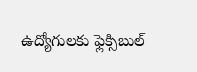ఉద్యోగులకు ఫ్లెక్సిబుల్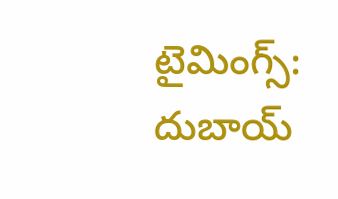టైమింగ్స్: దుబాయ్